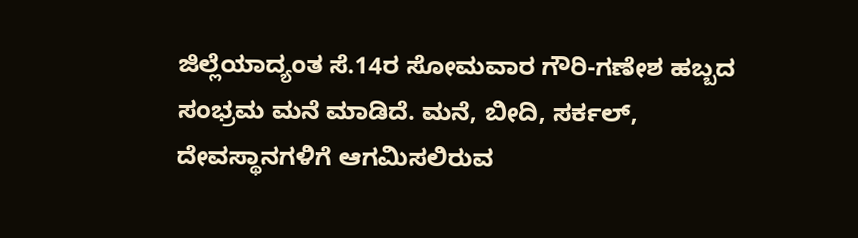ಜಿಲ್ಲೆಯಾದ್ಯಂತ ಸೆ.14ರ ಸೋಮವಾರ ಗೌರಿ-ಗಣೇಶ ಹಬ್ಬದ ಸಂಭ್ರಮ ಮನೆ ಮಾಡಿದೆ. ಮನೆ, ಬೀದಿ, ಸರ್ಕಲ್, ದೇವಸ್ಥಾನಗಳಿಗೆ ಆಗಮಿಸಲಿರುವ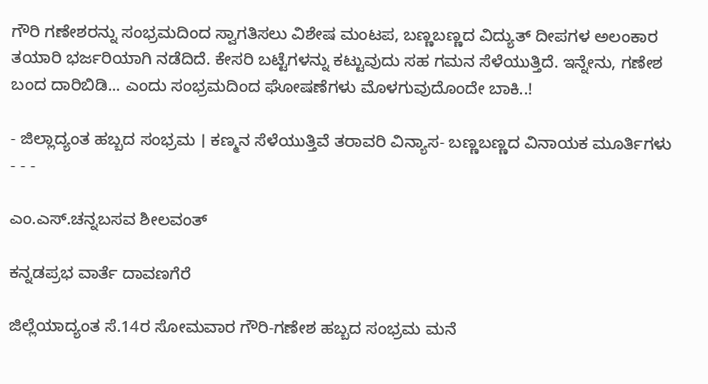ಗೌರಿ ಗಣೇಶರನ್ನು ಸಂಭ್ರಮದಿಂದ ಸ್ವಾಗತಿಸಲು ವಿಶೇಷ ಮಂಟಪ, ಬಣ್ಣಬಣ್ಣದ ವಿದ್ಯುತ್ ದೀಪಗಳ ಅಲಂಕಾರ ತಯಾರಿ ಭರ್ಜರಿಯಾಗಿ ನಡೆದಿದೆ. ಕೇಸರಿ ಬಟ್ಟೆಗಳನ್ನು ಕಟ್ಟುವುದು ಸಹ ಗಮನ ಸೆಳೆಯುತ್ತಿದೆ. ಇನ್ನೇನು, ಗಣೇಶ ಬಂದ ದಾರಿಬಿಡಿ... ಎಂದು ಸಂಭ್ರಮದಿಂದ ಘೋಷಣೆಗಳು ಮೊಳಗುವುದೊಂದೇ ಬಾಕಿ..!

- ಜಿಲ್ಲಾದ್ಯಂತ ಹಬ್ಬದ ಸಂಭ್ರಮ । ಕಣ್ಮನ ಸೆಳೆಯುತ್ತಿವೆ ತರಾವರಿ ವಿನ್ಯಾಸ- ಬಣ್ಣಬಣ್ಣದ ವಿನಾಯಕ ಮೂರ್ತಿಗಳು - - -

ಎಂ.ಎಸ್.ಚನ್ನಬಸವ ಶೀಲವಂತ್

ಕನ್ನಡಪ್ರಭ ವಾರ್ತೆ ದಾವಣಗೆರೆ

ಜಿಲ್ಲೆಯಾದ್ಯಂತ ಸೆ.14ರ ಸೋಮವಾರ ಗೌರಿ-ಗಣೇಶ ಹಬ್ಬದ ಸಂಭ್ರಮ ಮನೆ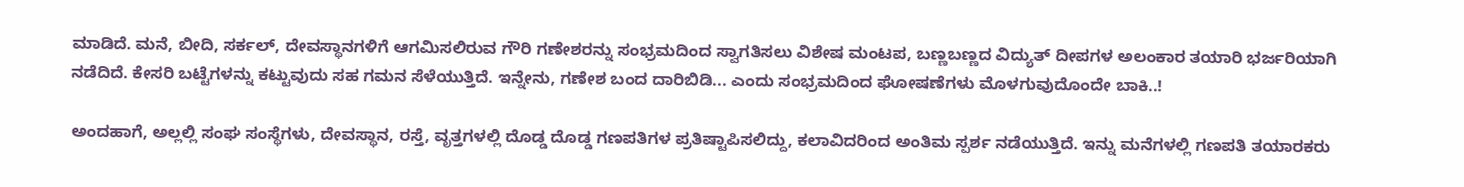ಮಾಡಿದೆ. ಮನೆ, ಬೀದಿ, ಸರ್ಕಲ್, ದೇವಸ್ಥಾನಗಳಿಗೆ ಆಗಮಿಸಲಿರುವ ಗೌರಿ ಗಣೇಶರನ್ನು ಸಂಭ್ರಮದಿಂದ ಸ್ವಾಗತಿಸಲು ವಿಶೇಷ ಮಂಟಪ, ಬಣ್ಣಬಣ್ಣದ ವಿದ್ಯುತ್ ದೀಪಗಳ ಅಲಂಕಾರ ತಯಾರಿ ಭರ್ಜರಿಯಾಗಿ ನಡೆದಿದೆ. ಕೇಸರಿ ಬಟ್ಟೆಗಳನ್ನು ಕಟ್ಟುವುದು ಸಹ ಗಮನ ಸೆಳೆಯುತ್ತಿದೆ. ಇನ್ನೇನು, ಗಣೇಶ ಬಂದ ದಾರಿಬಿಡಿ... ಎಂದು ಸಂಭ್ರಮದಿಂದ ಘೋಷಣೆಗಳು ಮೊಳಗುವುದೊಂದೇ ಬಾಕಿ..!

ಅಂದಹಾಗೆ, ಅಲ್ಲಲ್ಲಿ ಸಂಘ ಸಂಸ್ಥೆಗಳು, ದೇವಸ್ಥಾನ, ರಸ್ತೆ, ವೃತ್ತಗಳಲ್ಲಿ ದೊಡ್ಡ ದೊಡ್ಡ ಗಣಪತಿಗಳ ಪ್ರತಿಷ್ಟಾಪಿಸಲಿದ್ದು, ಕಲಾವಿದರಿಂದ ಅಂತಿಮ ಸ್ಪರ್ಶ ನಡೆಯುತ್ತಿದೆ. ಇನ್ನು ಮನೆಗಳಲ್ಲಿ ಗಣಪತಿ ತಯಾರಕರು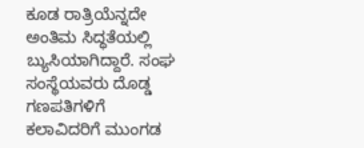ಕೂಡ ರಾತ್ರಿಯೆನ್ನದೇ ಅಂತಿಮ ಸಿದ್ಧತೆಯಲ್ಲಿ ಬ್ಯುಸಿಯಾಗಿದ್ದಾರೆ. ಸಂಘ ಸಂಸ್ಥೆಯವರು ದೊಡ್ಡ ಗಣಪತಿಗಳಿಗೆ ಕಲಾವಿದರಿಗೆ ಮುಂಗಡ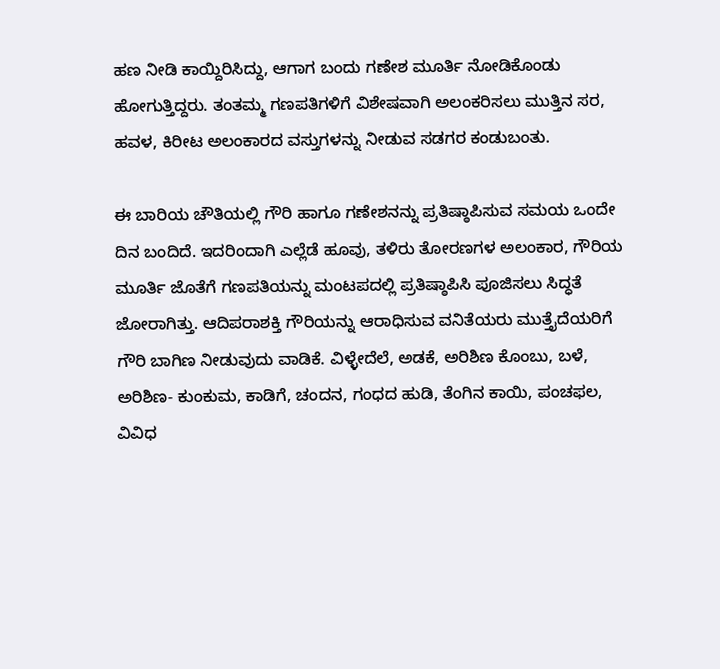ಹಣ ನೀಡಿ ಕಾಯ್ದಿರಿಸಿದ್ದು, ಆಗಾಗ ಬಂದು ಗಣೇಶ ಮೂರ್ತಿ ನೋಡಿಕೊಂಡು ಹೋಗುತ್ತಿದ್ದರು. ತಂತಮ್ಮ ಗಣಪತಿಗಳಿಗೆ ವಿಶೇಷವಾಗಿ ಅಲಂಕರಿಸಲು ಮುತ್ತಿನ ಸರ, ಹವಳ, ಕಿರೀಟ ಅಲಂಕಾರದ ವಸ್ತುಗಳನ್ನು ನೀಡುವ ಸಡಗರ ಕಂಡುಬಂತು.

ಈ ಬಾರಿಯ ಚೌತಿಯಲ್ಲಿ ಗೌರಿ ಹಾಗೂ ಗಣೇಶನನ್ನು ಪ್ರತಿಷ್ಠಾಪಿಸುವ ಸಮಯ ಒಂದೇ ದಿನ ಬಂದಿದೆ. ಇದರಿಂದಾಗಿ ಎಲ್ಲೆಡೆ ಹೂವು, ತಳಿರು ತೋರಣಗಳ ಅಲಂಕಾರ, ಗೌರಿಯ ಮೂರ್ತಿ ಜೊತೆಗೆ ಗಣಪತಿಯನ್ನು ಮಂಟಪದಲ್ಲಿ ಪ್ರತಿಷ್ಠಾಪಿಸಿ ಪೂಜಿಸಲು ಸಿದ್ಧತೆ ಜೋರಾಗಿತ್ತು. ಆದಿಪರಾಶಕ್ತಿ ಗೌರಿಯನ್ನು ಆರಾಧಿಸುವ ವನಿತೆಯರು ಮುತ್ತೈದೆಯರಿಗೆ ಗೌರಿ ಬಾಗಿಣ ನೀಡುವುದು ವಾಡಿಕೆ. ವಿಳ್ಳೇದೆಲೆ, ಅಡಕೆ, ಅರಿಶಿಣ ಕೊಂಬು, ಬಳೆ, ಅರಿಶಿಣ- ಕುಂಕುಮ, ಕಾಡಿಗೆ, ಚಂದನ, ಗಂಧದ ಹುಡಿ, ತೆಂಗಿನ ಕಾಯಿ, ಪಂಚಫಲ, ವಿವಿಧ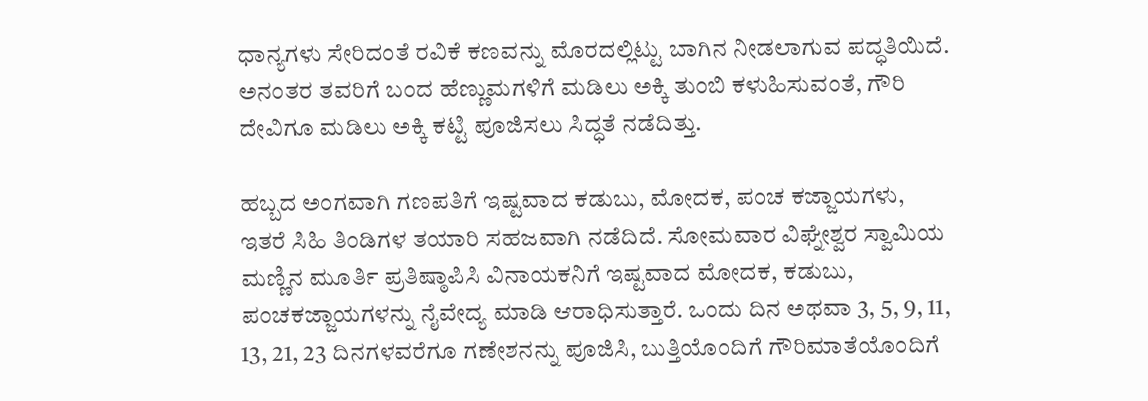ಧಾನ್ಯಗಳು ಸೇರಿದಂತೆ ರವಿಕೆ ಕಣವನ್ನು ಮೊರದಲ್ಲಿಟ್ಟು ಬಾಗಿನ ನೀಡಲಾಗುವ ಪದ್ಧತಿಯಿದೆ. ಅನಂತರ ತವರಿಗೆ ಬಂದ ಹೆಣ್ಣುಮಗಳಿಗೆ ಮಡಿಲು ಅಕ್ಕಿ ತುಂಬಿ ಕಳುಹಿಸುವಂತೆ, ಗೌರಿ ದೇವಿಗೂ ಮಡಿಲು ಅಕ್ಕಿ ಕಟ್ಟಿ ಪೂಜಿಸಲು ಸಿದ್ಧತೆ ನಡೆದಿತ್ತು.

ಹಬ್ಬದ ಅಂಗವಾಗಿ ಗಣಪತಿಗೆ ಇಷ್ಟವಾದ ಕಡುಬು, ಮೋದಕ, ಪಂಚ ಕಜ್ಜಾಯಗಳು, ಇತರೆ ಸಿಹಿ ತಿಂಡಿಗಳ ತಯಾರಿ ಸಹಜವಾಗಿ ನಡೆದಿದೆ. ಸೋಮವಾರ ವಿಘ್ನೇಶ್ವರ ಸ್ವಾಮಿಯ ಮಣ್ಣಿನ ಮೂರ್ತಿ ಪ್ರತಿಷ್ಠಾಪಿಸಿ ವಿನಾಯಕನಿಗೆ ಇಷ್ಟವಾದ ಮೋದಕ, ಕಡುಬು, ಪಂಚಕಜ್ಜಾಯಗಳನ್ನು ನೈವೇದ್ಯ ಮಾಡಿ ಆರಾಧಿಸುತ್ತಾರೆ. ಒಂದು ದಿನ ಅಥವಾ 3, 5, 9, 11, 13, 21, 23 ದಿನಗಳವರೆಗೂ ಗಣೇಶನನ್ನು ಪೂಜಿಸಿ, ಬುತ್ತಿಯೊಂದಿಗೆ ಗೌರಿಮಾತೆಯೊಂದಿಗೆ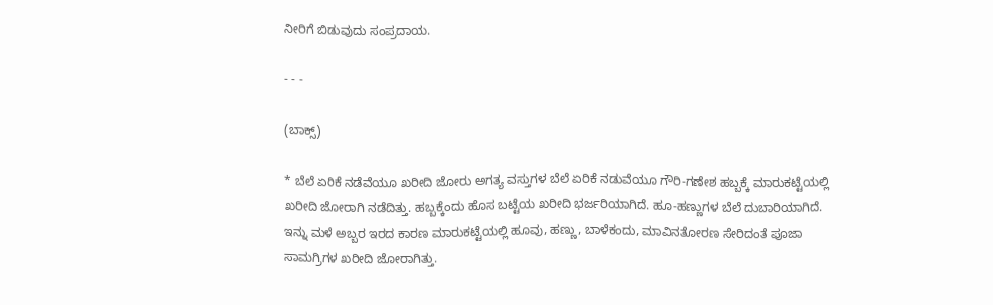ನೀರಿಗೆ ಬಿಡುವುದು ಸಂಪ್ರದಾಯ.

- - -

(ಬಾಕ್ಸ್‌)

* ಬೆಲೆ ಏರಿಕೆ ನಡೆವೆಯೂ ಖರೀದಿ ಜೋರು ಅಗತ್ಯ ವಸ್ತುಗಳ ಬೆಲೆ ಏರಿಕೆ ನಡುವೆಯೂ ಗೌರಿ-ಗಣೇಶ ಹಬ್ಬಕ್ಕೆ ಮಾರುಕಟ್ಟೆಯಲ್ಲಿ ಖರೀದಿ ಜೋರಾಗಿ ನಡೆದಿತ್ತು. ಹಬ್ಬಕ್ಕೆಂದು ಹೊಸ ಬಟ್ಟೆಯ ಖರೀದಿ ಭರ್ಜರಿಯಾಗಿದೆ. ಹೂ-ಹಣ್ಣುಗಳ ಬೆಲೆ ದುಬಾರಿಯಾಗಿದೆ. ಇನ್ನು ಮಳೆ ಅಬ್ಬರ ಇರದ ಕಾರಣ ಮಾರುಕಟ್ಟೆಯಲ್ಲಿ ಹೂವು, ಹಣ್ಣು, ಬಾಳೆಕಂದು, ಮಾವಿನತೋರಣ ಸೇರಿದಂತೆ ಪೂಜಾ ಸಾಮಗ್ರಿಗಳ ಖರೀದಿ ಜೋರಾಗಿತ್ತು.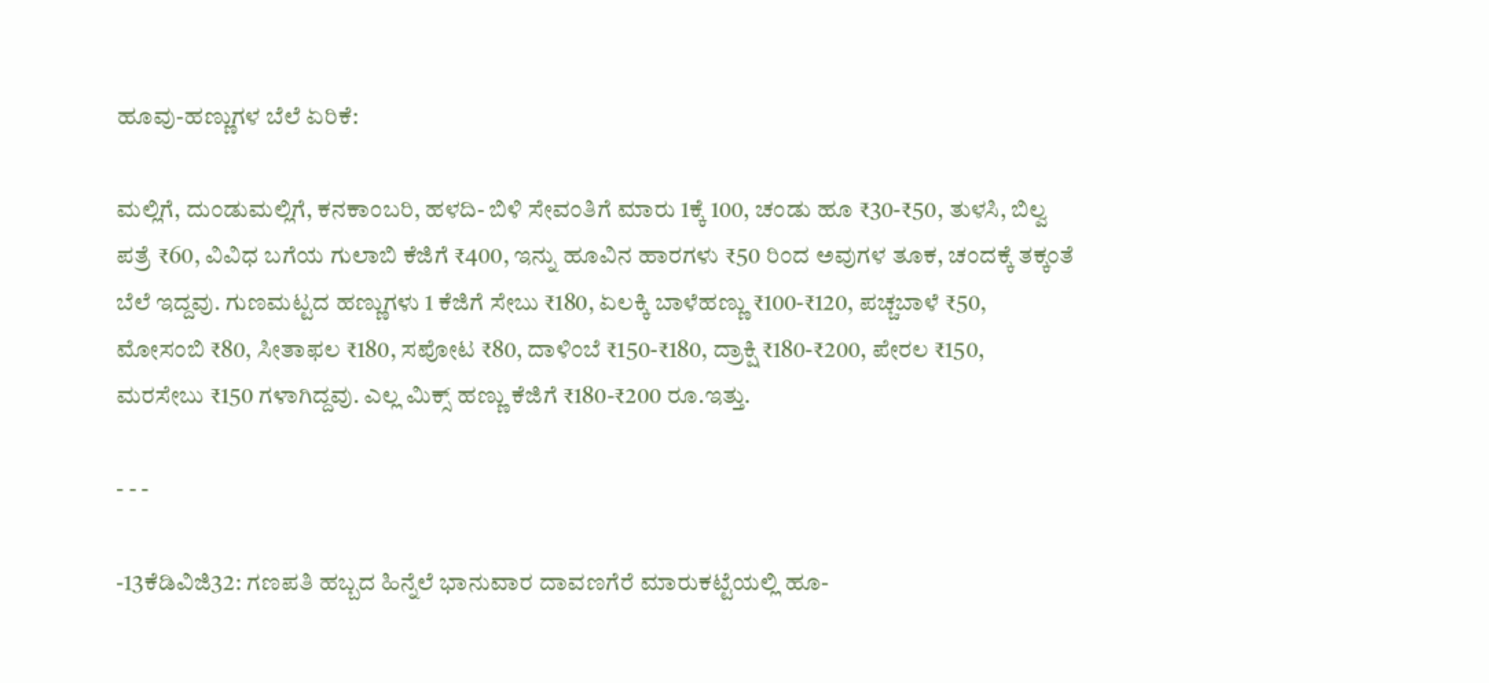ಹೂವು-ಹಣ್ಣುಗಳ ಬೆಲೆ ಏರಿಕೆ:

ಮಲ್ಲಿಗೆ, ದುಂಡುಮಲ್ಲಿಗೆ, ಕನಕಾಂಬರಿ, ಹಳದಿ- ಬಿಳಿ ಸೇವಂತಿಗೆ ಮಾರು 1ಕ್ಕೆ 100, ಚಂಡು ಹೂ ₹30-₹50, ತುಳಸಿ, ಬಿಲ್ವ ಪತ್ರೆ ₹60, ವಿವಿಧ ಬಗೆಯ ಗುಲಾಬಿ ಕೆಜಿಗೆ ₹400, ಇನ್ನು ಹೂವಿನ ಹಾರಗಳು ₹50 ರಿಂದ ಅವುಗಳ ತೂಕ, ಚಂದಕ್ಕೆ ತಕ್ಕಂತೆ ಬೆಲೆ ಇದ್ದವು. ಗುಣಮಟ್ಟದ ಹಣ್ಣುಗಳು 1 ಕೆಜಿಗೆ ಸೇಬು ₹180, ಏಲಕ್ಕಿ ಬಾಳೆಹಣ್ಣು ₹100-₹120, ಪಚ್ಚಬಾಳೆ ₹50, ಮೋಸಂಬಿ ₹80, ಸೀತಾಫಲ ₹180, ಸಪೋಟ ₹80, ದಾಳಿಂಬೆ ₹150-₹180, ದ್ರಾಕ್ಷಿ ₹180-₹200, ಪೇರಲ ₹150, ಮರಸೇಬು ₹150 ಗಳಾಗಿದ್ದವು. ಎಲ್ಲ ಮಿಕ್ಸ್ ಹಣ್ಣು ಕೆಜಿಗೆ ₹180-₹200 ರೂ.ಇತ್ತು.

- - -

-13ಕೆಡಿವಿಜಿ32: ಗಣಪತಿ ಹಬ್ಬದ ಹಿನ್ನೆಲೆ ಭಾನುವಾರ ದಾವಣಗೆರೆ ಮಾರುಕಟ್ಟೆಯಲ್ಲಿ ಹೂ-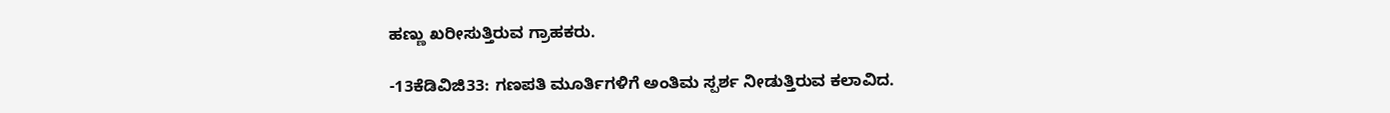ಹಣ್ಣು ಖರೀಸುತ್ತಿರುವ ಗ್ರಾಹಕರು.

-13ಕೆಡಿವಿಜಿ33: ಗಣಪತಿ ಮೂರ್ತಿಗಳಿಗೆ ಅಂತಿಮ ಸ್ಪರ್ಶ ನೀಡುತ್ತಿರುವ ಕಲಾವಿದ.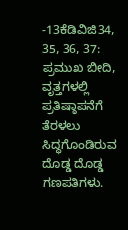-13ಕೆಡಿವಿಜಿ34, 35, 36, 37: ಪ್ರಮುಖ ಬೀದಿ, ವೃತ್ತಗಳಲ್ಲಿ ಪ್ರತಿಷ್ಠಾಪನೆಗೆ ತೆರಳಲು ಸಿದ್ಧಗೊಂಡಿರುವ ದೊಡ್ಡ ದೊಡ್ಡ ಗಣಪತಿಗಳು.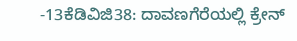-13ಕೆಡಿವಿಜಿ38: ದಾವಣಗೆರೆಯಲ್ಲಿ ಕ್ರೇನ್‌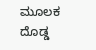ಮೂಲಕ ದೊಡ್ಡ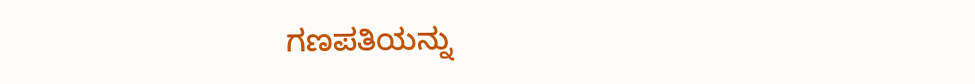ಗಣಪತಿಯನ್ನು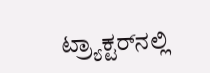ಟ್ರ್ಯಾಕ್ಟರ್‌ನಲ್ಲಿ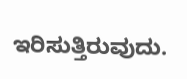ಇರಿಸುತ್ತಿರುವುದು.